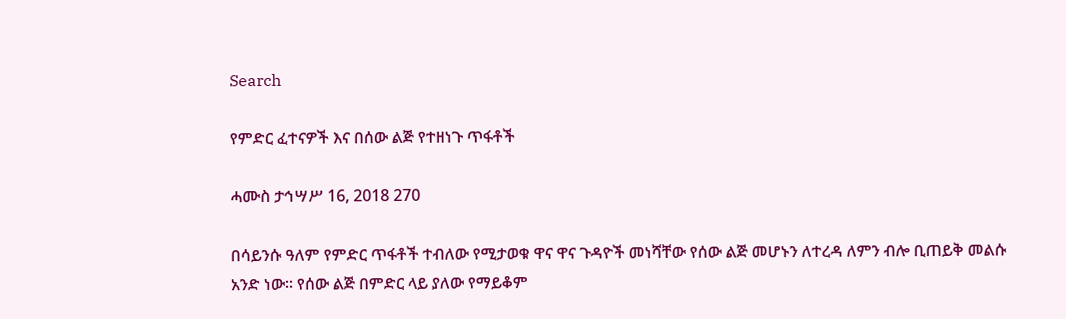Search

የምድር ፈተናዎች እና በሰው ልጅ የተዘነጉ ጥፋቶች

ሓሙስ ታኅሣሥ 16, 2018 270

በሳይንሱ ዓለም የምድር ጥፋቶች ተብለው የሚታወቁ ዋና ዋና ጉዳዮች መነሻቸው የሰው ልጅ መሆኑን ለተረዳ ለምን ብሎ ቢጠይቅ መልሱ አንድ ነው። የሰው ልጅ በምድር ላይ ያለው የማይቆም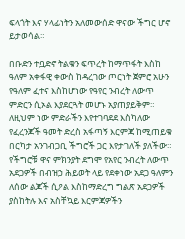ፍላጎት እና ሃላፊነትን አለመውሰድ ዋናው ችግር ሆኖ ይታወሳል።

በቡድን ተቧድኖ ትልቁን ፍጥረት ከማጥፋት እስከ ዓለም አቀፋዊ ቀውስ ከዳረገው ጦርነት ጀምሮ አሁን የዓለም ፈተና እስከሆነው የዓየር ንብረት ለውጥ ምድርን ሲኦል እያደርጓት መሆኑ አያጠያይቅም። ለዚህም ነው ምድራችን እየተገባደደ እስካለው የፈረንጆች ዓመት ድረስ አፋጣኝ እርምጃ ከሚጠይቁ በርካታ አንገብጋቢ ችግሮች ጋር እየታገለች ያለችው። የችግሮቹ ዋና ምክንያት ደግሞ የአየር ንብረት ለውጥ አደጋዎች በብዝኃ ሕይወት ላይ የደቀነው አደጋ ዓለምን ለሰው ልጆች ሲዖል እስከማድረግ ግልጽ አደጋዎች ያስከትሉ እና አስቸኳይ እርምጃዎችን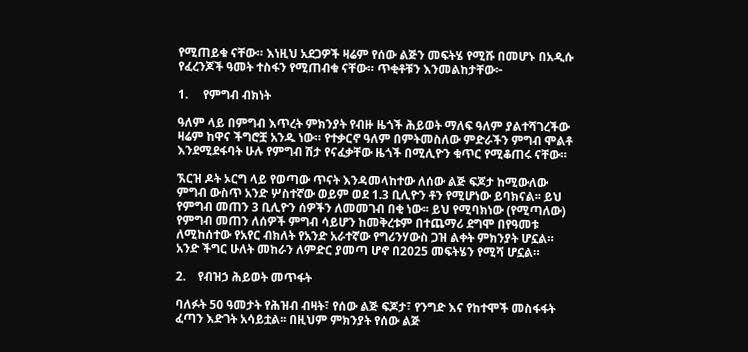የሚጠይቁ ናቸው። እነዚህ አደጋዎች ዛሬም የሰው ልጅን መፍትሄ የሚሹ በመሆኑ በአዲሱ የፈረንጆች ዓመት ተስፋን የሚጠብቁ ናቸው። ጥቂቶቹን እንመልከታቸው፦

1.     የምግብ ብክነት

ዓለም ላይ በምግብ እጥረት ምክንያት የብዙ ዜጎች ሕይወት ማለፍ ዓለም ያልተሻገረችው ዛሬም ከዋና ችግሮቿ አንዱ ነው። የተቃርኖ ዓለም በምትመስለው ምድራችን ምግብ ሞልቶ እንደሚደፋባት ሁሉ የምግብ ሽታ የናፈቃቸው ዜጎች በሚሊዮን ቁጥር የሚቆጠሩ ናቸው።

ኧርዝ ዶት ኦርግ ላይ የወጣው ጥናት እንዳመላከተው ለሰው ልጅ ፍጆታ ከሚውለው ምግብ ውስጥ አንድ ሦስተኛው ወይም ወደ 1.3 ቢሊዮን ቶን የሚሆነው ይባክናል፡፡ ይህ የምግብ መጠን 3 ቢሊዮን ሰዎችን ለመመገብ በቂ ነው፡፡ ይህ የሚባክነው (የሚጣለው) የምግብ መጠን ለሰዎች ምግብ ሳይሆን ከመቅረቱም በተጨማሪ ደግሞ በየዓመቱ ለሚከሰተው የአየር ብክለት የአንድ አራተኛው የግሪንሃውስ ጋዝ ልቀት ምክንያት ሆኗል። አንድ ችግር ሁለት መከራን ለምድር ያመጣ ሆኖ በ2025 መፍትሄን የሚሻ ሆኗል።

2.    የብዝኃ ሕይወት መጥፋት

ባለፉት 50 ዓመታት የሕዝብ ብዛት፣ የሰው ልጅ ፍጆታ፣ የንግድ እና የከተሞች መስፋፋት ፈጣን እድገት አሳይቷል፡፡ በዚህም ምክንያት የሰው ልጅ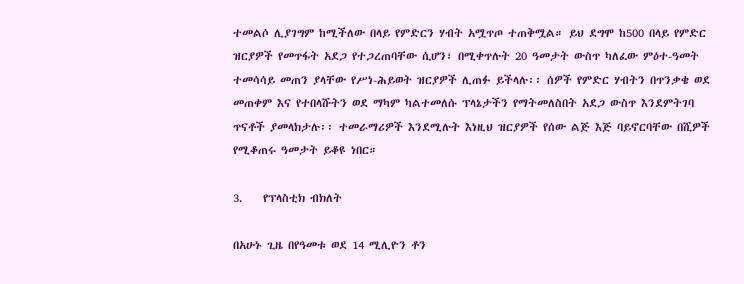ተመልሶ ሊያገግም ከሚችለው በላይ የምድርን ሃብት አሟጥጦ ተጠቅሟል። ይህ ደግሞ ከ500 በላይ የምድር ዝርያዎች የመጥፋት አደጋ የተጋረጠባቸው ሲሆን፣ በሚቀጥሉት 20 ዓመታት ውስጥ ካለፈው ምዕተ-ዓመት ተመሳሳይ መጠን ያላቸው የሥነ-ሕይወት ዝርያዎች ሊጠፉ ይችላሉ፡፡ ሰዎች የምድር ሃብትን በጥንቃቄ ወደ መጠቀም እና የተበላሹትን ወደ ማካም ካልተመለሱ ፕላኔታችን የማትመለስበት አደጋ ውስጥ እንደምትገባ ጥናቶች ያመላክታሉ፡፡ ተመራማሪዎች እንደሚሉት እነዚህ ዝርያዎች የሰው ልጅ እጅ ባይኖርባቸው በሺዎች የሚቆጠሩ ዓመታት ይቆዩ ነበር።

3.    የፕላስቲክ ብክለት

በአሁኑ ጊዜ በየዓመቱ ወደ 14 ሚሊዮን ቶን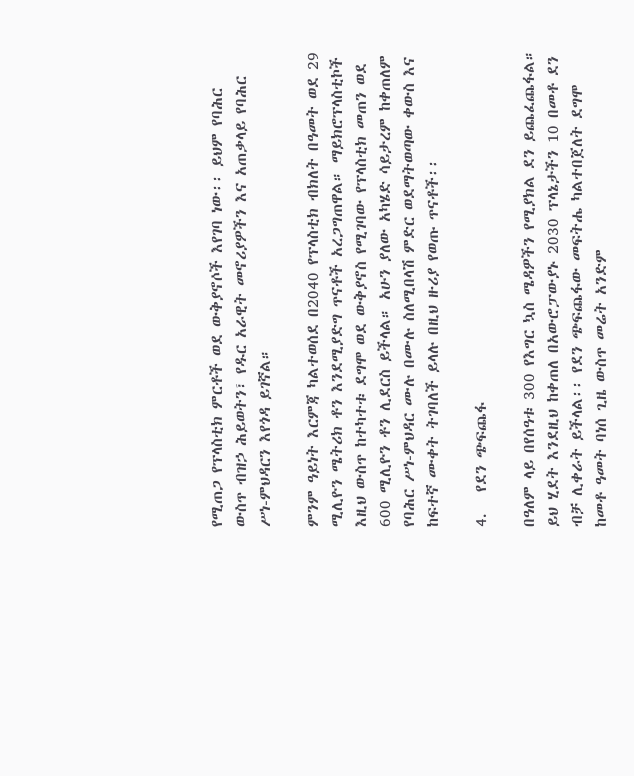የሚጠጋ የፕላስቲክ ምርቶች ወደ ውቅያኖሶች እየገባ ነው፡፡ ይህም የባሕር ውስጥ ብዝኃ ሕይወትን፣ የዱር አራዊት መኖሪያዎችን እና አጠቃላይ የባሕር ሥነ-ምህዳርን እየጎዳ ይገኛል።

ምንም ዓይነት እርምጃ ካልተወሰደ በ2040 የፕላስቲክ ብክለት በዓመት ወደ 29 ሚሊዮን ሜትሪክ ቶን እንደሚያድግ ጥናቶች አረጋግጠዋል። ማይክሮፕላስቲኮች እዚህ ውስጥ ከተካተቱ ደግሞ ወደ ውቅያኖስ የሚገባው የፕላስቲክ መጠን ወደ 600 ሚሊዮን ቶን ሊደርስ ይችላል። አሁን ያለው አካሄድ ሳይታረም ከቀጠለም የባሕር ሥነ-ምህዳር ሙሉ በሙሉ ስለሚበላሽ ምድር ወደማትወጣው ቀውስ እና ከፍተኛ ሙቀት ትገባለች ይላሉ በዚህ ዙሪያ የወጡ ጥናቶች፡፡

4.   የደን ጭፍጨፋ

በዓለም ላይ በየሰዓቱ 300 የእግር ኳስ ሜዳዎችን የሚያክል ደን ይጨፈጨፋል። ይህ ሂደት እንደዚህ ከቀጠለ በአውሮፓውያኑ 2030 ፕላኔታችን 10 በመቶ ደን ብቻ ሊቀራት ይችላል፡፡ የደን ጭፍጨፋው መፍትሔ ካልተበጀለት ደግሞ ከመቶ ዓመት ባነሰ ጊዜ ውስጥ መሬት አንድም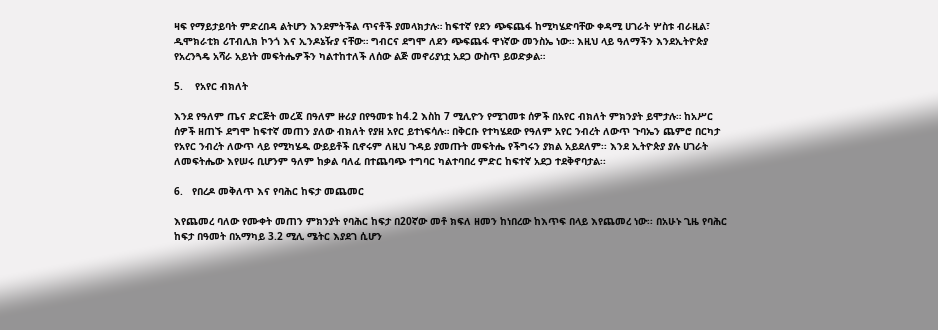ዛፍ የማይታይባት ምድረበዳ ልትሆን እንደምትችል ጥናቶች ያመላክታሉ። ከፍተኛ የደን ጭፍጨፋ ከሚካሄድባቸው ቀዳሚ ሀገራት ሦስቱ ብራዚል፣ ዲሞክራቲክ ሪፐብሊክ ኮንጎ እና ኢንዶኔዥያ ናቸው። ግብርና ደግሞ ለደን ጭፍጨፋ ዋነኛው መንስኤ ነው። እዚህ ላይ ዓለማችን እንደኢትዮጵያ የአረንጓዴ አሻራ አይነት መፍትሔዎችን ካልተከተለች ለሰው ልጅ መኖሪያነቷ አደጋ ውስጥ ይወድቃል።

5.    የአየር ብክለት

እንደ የዓለም ጤና ድርጅት መረጃ በዓለም ዙሪያ በየዓመቱ ከ4.2 እስከ 7 ሚሊዮን የሚገመቱ ሰዎች በአየር ብክለት ምክንያት ይሞታሉ። ከአሥር ሰዎች ዘጠኙ ደግሞ ከፍተኛ መጠን ያለው ብክለት የያዘ አየር ይተነፍሳሉ። በቅርቡ የተካሄደው የዓለም አየር ንብረት ለውጥ ጉባኤን ጨምሮ በርካታ የአየር ንብረት ለውጥ ላይ የሚካሄዱ ውይይቶች ቢኖሩም ለዚህ ጉዳይ ያመጡት መፍትሔ የችግሩን ያክል አይደለም፡፡ እንደ ኢትዮጵያ ያሉ ሀገራት ለመፍትሔው እየሠሩ ቢሆንም ዓለም ከቃል ባለፈ በተጨባጭ ተግባር ካልተባበረ ምድር ከፍተኛ አደጋ ተደቅኖባታል፡፡

6.   የበረዶ መቅለጥ እና የባሕር ከፍታ መጨመር

እየጨመረ ባለው የሙቀት መጠን ምክንያት የባሕር ከፍታ በ20ኛው መቶ ክፍለ ዘመን ከነበረው ከእጥፍ በላይ እየጨመረ ነው፡፡ በአሁኑ ጊዜ የባሕር ከፍታ በዓመት በአማካይ 3.2 ሚሊ ሜትር እያደገ ሲሆን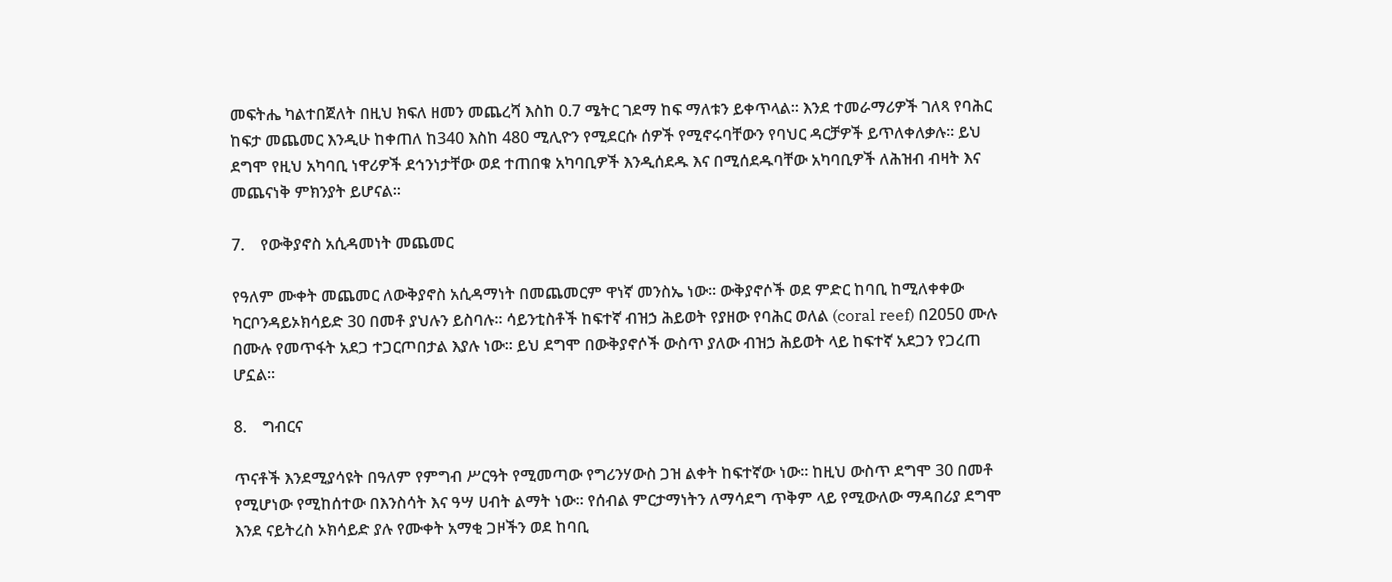መፍትሔ ካልተበጀለት በዚህ ክፍለ ዘመን መጨረሻ እስከ 0.7 ሜትር ገደማ ከፍ ማለቱን ይቀጥላል፡፡ እንደ ተመራማሪዎች ገለጻ የባሕር ከፍታ መጨመር እንዲሁ ከቀጠለ ከ340 እስከ 480 ሚሊዮን የሚደርሱ ሰዎች የሚኖሩባቸውን የባህር ዳርቻዎች ይጥለቀለቃሉ፡፡ ይህ ደግሞ የዚህ አካባቢ ነዋሪዎች ደኅንነታቸው ወደ ተጠበቁ አካባቢዎች እንዲሰደዱ እና በሚሰደዱባቸው አካባቢዎች ለሕዝብ ብዛት እና መጨናነቅ ምክንያት ይሆናል።

7.    የውቅያኖስ አሲዳመነት መጨመር

የዓለም ሙቀት መጨመር ለውቅያኖስ አሲዳማነት በመጨመርም ዋነኛ መንስኤ ነው፡፡ ውቅያኖሶች ወደ ምድር ከባቢ ከሚለቀቀው ካርቦንዳይኦክሳይድ 30 በመቶ ያህሉን ይስባሉ። ሳይንቲስቶች ከፍተኛ ብዝኃ ሕይወት የያዘው የባሕር ወለል (coral reef) በ2050 ሙሉ በሙሉ የመጥፋት አደጋ ተጋርጦበታል እያሉ ነው። ይህ ደግሞ በውቅያኖሶች ውስጥ ያለው ብዝኃ ሕይወት ላይ ከፍተኛ አደጋን የጋረጠ ሆኗል።

8.    ግብርና

ጥናቶች እንደሚያሳዩት በዓለም የምግብ ሥርዓት የሚመጣው የግሪንሃውስ ጋዝ ልቀት ከፍተኛው ነው፡፡ ከዚህ ውስጥ ደግሞ 30 በመቶ የሚሆነው የሚከሰተው በእንስሳት እና ዓሣ ሀብት ልማት ነው። የሰብል ምርታማነትን ለማሳደግ ጥቅም ላይ የሚውለው ማዳበሪያ ደግሞ እንደ ናይትረስ ኦክሳይድ ያሉ የሙቀት አማቂ ጋዞችን ወደ ከባቢ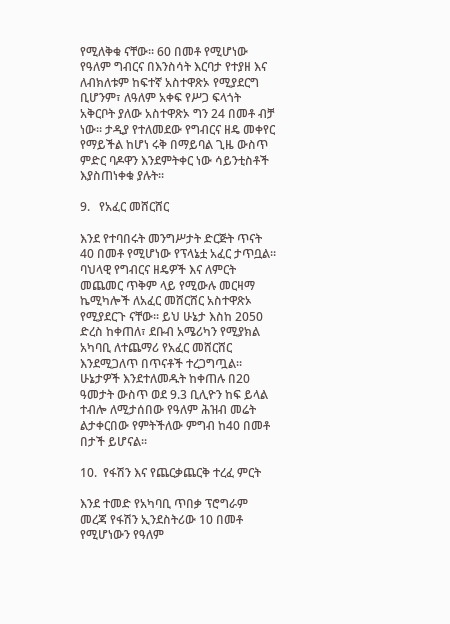የሚለቅቁ ናቸው። 60 በመቶ የሚሆነው የዓለም ግብርና በእንስሳት እርባታ የተያዘ እና ለብክለቱም ከፍተኛ አስተዋጽኦ የሚያደርግ ቢሆንም፣ ለዓለም አቀፍ የሥጋ ፍላጎት አቅርቦት ያለው አስተዋጽኦ ግን 24 በመቶ ብቻ ነው። ታዲያ የተለመደው የግብርና ዘዴ መቀየር የማይችል ከሆነ ሩቅ በማይባል ጊዜ ውስጥ ምድር ባዶዋን እንደምትቀር ነው ሳይንቲስቶች እያስጠነቀቁ ያሉት፡፡

9.   የአፈር መሸርሸር

እንደ የተባበሩት መንግሥታት ድርጅት ጥናት 40 በመቶ የሚሆነው የፕላኔቷ አፈር ታጥቧል። ባህላዊ የግብርና ዘዴዎች እና ለምርት መጨመር ጥቅም ላይ የሚውሉ መርዛማ ኬሚካሎች ለአፈር መሸርሸር አስተዋጽኦ የሚያደርጉ ናቸው፡፡ ይህ ሁኔታ እስከ 2050 ድረስ ከቀጠለ፣ ደቡብ አሜሪካን የሚያክል አካባቢ ለተጨማሪ የአፈር መሸርሸር እንደሚጋለጥ በጥናቶች ተረጋግጧል። ሁኔታዎች እንደተለመዱት ከቀጠሉ በ20 ዓመታት ውስጥ ወደ 9.3 ቢሊዮን ከፍ ይላል ተብሎ ለሚታሰበው የዓለም ሕዝብ መሬት ልታቀርበው የምትችለው ምግብ ከ40 በመቶ በታች ይሆናል፡፡

10.  የፋሽን እና የጨርቃጨርቅ ተረፈ ምርት

እንደ ተመድ የአካባቢ ጥበቃ ፕሮግራም መረጃ የፋሽን ኢንደስትሪው 10 በመቶ የሚሆነውን የዓለም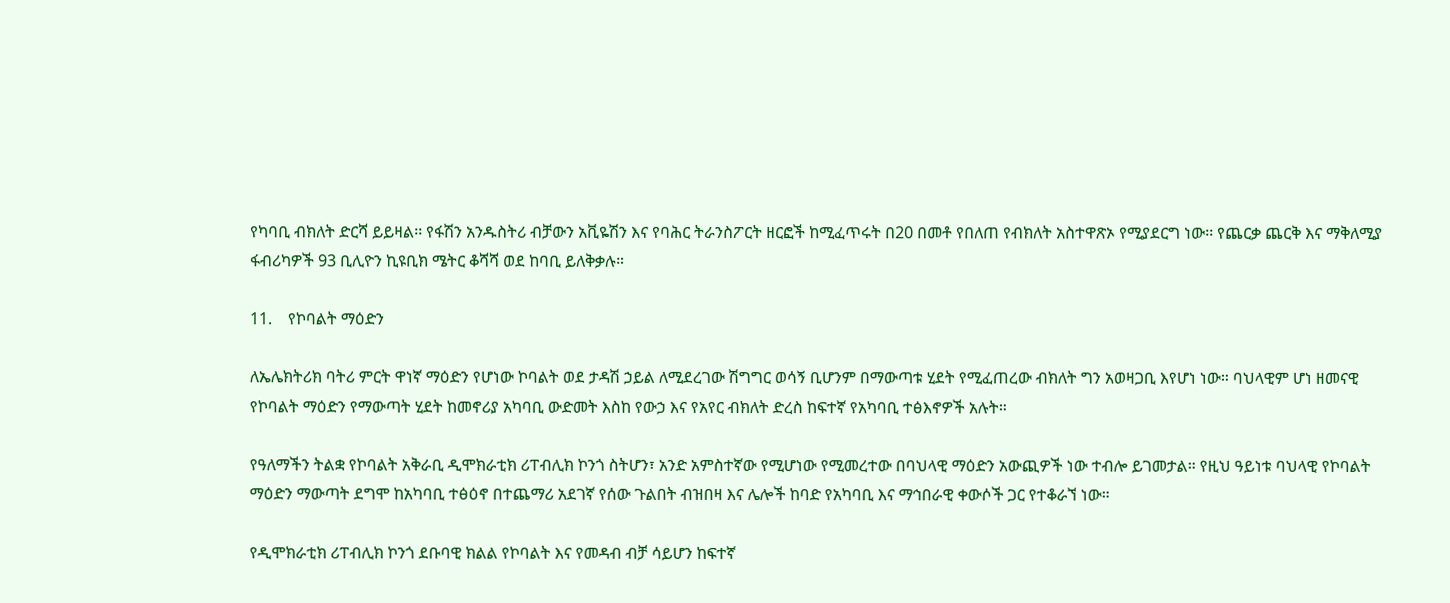የካባቢ ብክለት ድርሻ ይይዛል፡፡ የፋሽን አንዱስትሪ ብቻውን አቪዬሽን እና የባሕር ትራንስፖርት ዘርፎች ከሚፈጥሩት በ20 በመቶ የበለጠ የብክለት አስተዋጽኦ የሚያደርግ ነው፡፡ የጨርቃ ጨርቅ እና ማቅለሚያ ፋብሪካዎች 93 ቢሊዮን ኪዩቢክ ሜትር ቆሻሻ ወደ ከባቢ ይለቅቃሉ።

11.    የኮባልት ማዕድን

ለኤሌክትሪክ ባትሪ ምርት ዋነኛ ማዕድን የሆነው ኮባልት ወደ ታዳሽ ኃይል ለሚደረገው ሽግግር ወሳኝ ቢሆንም በማውጣቱ ሂደት የሚፈጠረው ብክለት ግን አወዛጋቢ እየሆነ ነው። ባህላዊም ሆነ ዘመናዊ የኮባልት ማዕድን የማውጣት ሂደት ከመኖሪያ አካባቢ ውድመት እስከ የውኃ እና የአየር ብክለት ድረስ ከፍተኛ የአካባቢ ተፅእኖዎች አሉት።

የዓለማችን ትልቋ የኮባልት አቅራቢ ዲሞክራቲክ ሪፐብሊክ ኮንጎ ስትሆን፣ አንድ አምስተኛው የሚሆነው የሚመረተው በባህላዊ ማዕድን አውጪዎች ነው ተብሎ ይገመታል። የዚህ ዓይነቱ ባህላዊ የኮባልት ማዕድን ማውጣት ደግሞ ከአካባቢ ተፅዕኖ በተጨማሪ አደገኛ የሰው ጉልበት ብዝበዛ እና ሌሎች ከባድ የአካባቢ እና ማኅበራዊ ቀውሶች ጋር የተቆራኘ ነው።

የዲሞክራቲክ ሪፐብሊክ ኮንጎ ደቡባዊ ክልል የኮባልት እና የመዳብ ብቻ ሳይሆን ከፍተኛ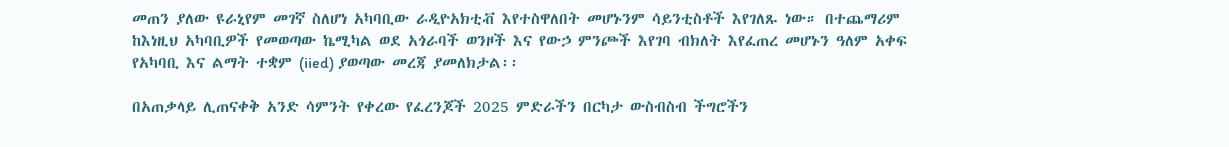መጠን ያለው ዩራኒየም መገኛ ስለሆነ አካባቢው ራዲዮአክቲቭ እየተስዋለበት መሆኑንም ሳይንቲስቶች እየገለጹ ነው። በተጨማሪም ከእነዚህ አካባቢዎች የመወጣው ኬሚካል ወደ አጎራባች ወንዞች እና የውኃ ምንጮች እየገባ ብክለት እየፈጠረ መሆኑን ዓለም አቀፍ የአካባቢ እና ልማት ተቋም (iied) ያወጣው መረጃ ያመለክታል፡፡

በአጠቃላይ ሊጠናቀቅ አንድ ሳምንት የቀረው የፈረንጆች 2025 ምድራችን በርካታ ውስብስብ ችግሮችን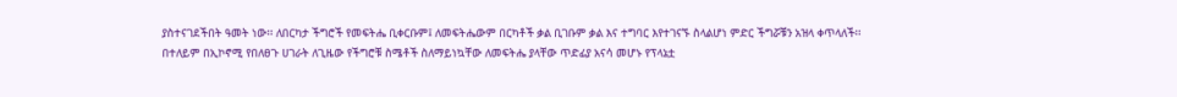ያስተናገደችበት ዓመት ነው፡፡ ለበርካታ ችግሮች የመፍትሔ ቢቀርቡም፤ ለመፍትሔውም በርካቶች ቃል ቢገቡም ቃል እና ተግባር እየተገናኙ ስላልሆነ ምድር ችግሯቹን አዝላ ቀጥላለች፡፡ በተለይም በኢኮኖሚ የበለፀጉ ሀገራት ለጊዜው የችግሮቹ ስሜቶች ስለማይነኳቸው ለመፍትሔ ያላቸው ጥድፊያ አናሳ መሆኑ የፕላኔቷ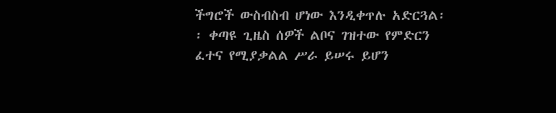ችግሮች ውስብስብ ሆነው እንዲቀጥሉ አድርጓል፡፡ ቀጣዩ ጊዜስ ሰዎች ልቦና ገዝተው የምድርን ፈተና የሚያቃልል ሥራ ይሠሩ ይሆን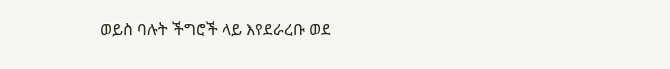ወይስ ባሉት ችግሮች ላይ እየደራረቡ ወደ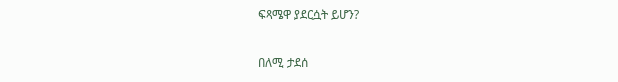ፍጻሜዋ ያደርሷት ይሆን?

በለሚ ታደሰ